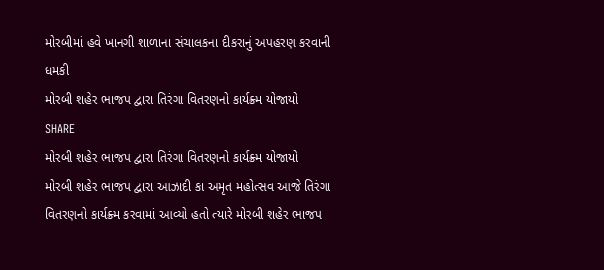મોરબીમાં હવે ખાનગી શાળાના સંચાલકના દીકરાનું અપહરણ કરવાની ધમકી
મોરબી શહેર ભાજપ દ્વારા તિરંગા વિતરણનો કાર્યક્ર્મ યોજાયો
SHARE
મોરબી શહેર ભાજપ દ્વારા તિરંગા વિતરણનો કાર્યક્ર્મ યોજાયો
મોરબી શહેર ભાજપ દ્વારા આઝાદી કા અમૃત મહોત્સવ આજે તિરંગા વિતરણનો કાર્યક્ર્મ કરવામાં આવ્યો હતો ત્યારે મોરબી શહેર ભાજપ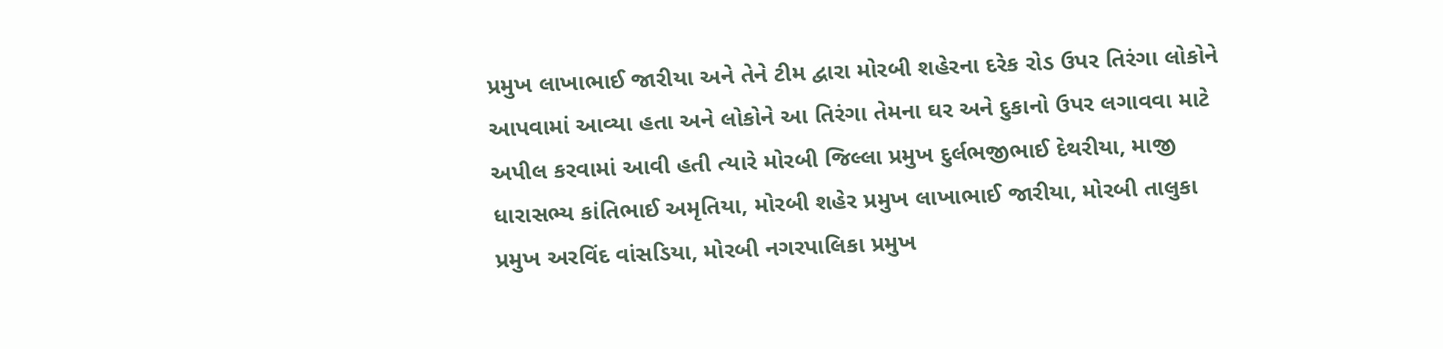પ્રમુખ લાખાભાઈ જારીયા અને તેને ટીમ દ્વારા મોરબી શહેરના દરેક રોડ ઉપર તિરંગા લોકોને આપવામાં આવ્યા હતા અને લોકોને આ તિરંગા તેમના ઘર અને દુકાનો ઉપર લગાવવા માટે અપીલ કરવામાં આવી હતી ત્યારે મોરબી જિલ્લા પ્રમુખ દુર્લભજીભાઈ દેથરીયા, માજી ધારાસભ્ય કાંતિભાઈ અમૃતિયા, મોરબી શહેર પ્રમુખ લાખાભાઈ જારીયા, મોરબી તાલુકા પ્રમુખ અરવિંદ વાંસડિયા, મોરબી નગરપાલિકા પ્રમુખ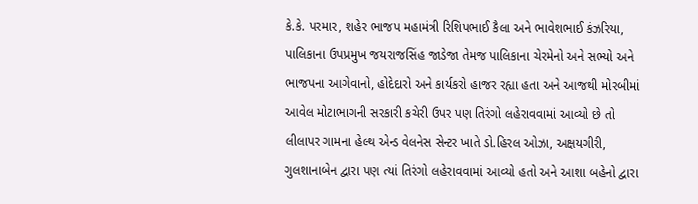કે.કે. પરમાર, શહેર ભાજપ મહામંત્રી રિશિપભાઈ કૈલા અને ભાવેશભાઈ કંઝરિયા, પાલિકાના ઉપપ્રમુખ જયરાજસિંહ જાડેજા તેમજ પાલિકાના ચેરમેનો અને સભ્યો અને ભાજપના આગેવાનો, હોદેદારો અને કાર્યકરો હાજર રહ્યા હતા અને આજથી મોરબીમાં આવેલ મોટાભાગની સરકારી કચેરી ઉપર પણ તિરંગો લહેરાવવામાં આવ્યો છે તો લીલાપર ગામના હેલ્થ એન્ડ વેલનેસ સેન્ટર ખાતે ડો.હિરલ ઓઝા, અક્ષયગીરી, ગુલશાનાબેન દ્વારા પણ ત્યાં તિરંગો લહેરાવવામાં આવ્યો હતો અને આશા બહેનો દ્વારા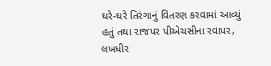ઘરે-ઘરે તિરંગાનું વિતરણ કરવામાં આવ્યું હતું તથા રાજપર પીએચસીના રવાપર, લખધીર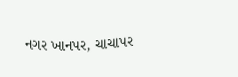નગર ખાનપર, ચાચાપર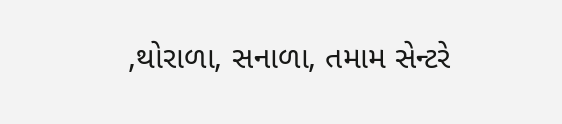,થોરાળા, સનાળા, તમામ સેન્ટરે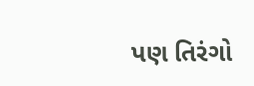પણ તિરંગો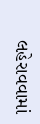લહેરાવવામાં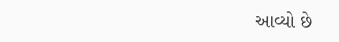આવ્યો છે